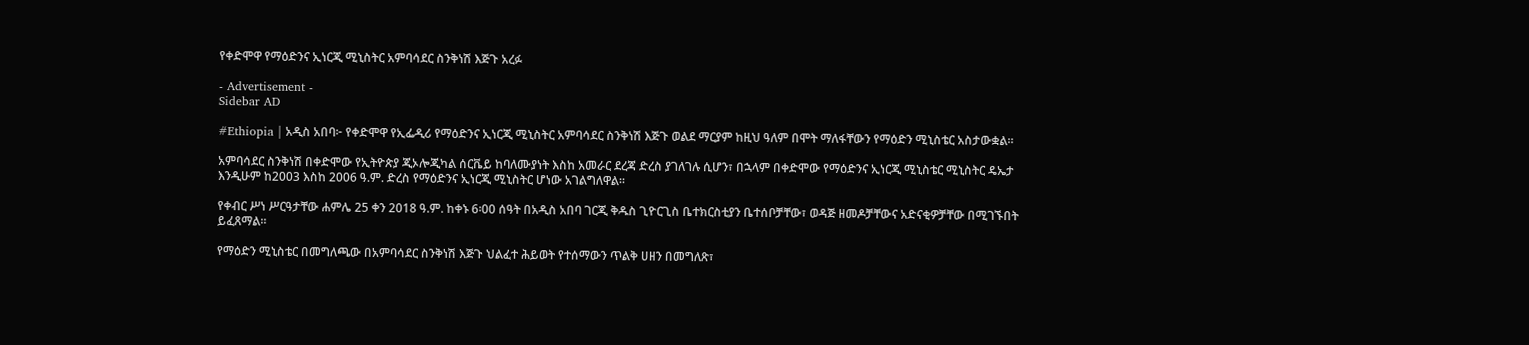የቀድሞዋ የማዕድንና ኢነርጂ ሚኒስትር አምባሳደር ስንቅነሽ እጅጉ አረፉ

- Advertisement -
Sidebar AD

#Ethiopia | አዲስ አበባ፦ የቀድሞዋ የኢፌዲሪ የማዕድንና ኢነርጂ ሚኒስትር አምባሳደር ስንቅነሽ እጅጉ ወልደ ማርያም ከዚህ ዓለም በሞት ማለፋቸውን የማዕድን ሚኒስቴር አስታውቋል።

አምባሳደር ስንቅነሽ በቀድሞው የኢትዮጵያ ጂኦሎጂካል ሰርቬይ ከባለሙያነት እስከ አመራር ደረጃ ድረስ ያገለገሉ ሲሆን፣ በኋላም በቀድሞው የማዕድንና ኢነርጂ ሚኒስቴር ሚኒስትር ዴኤታ እንዲሁም ከ2003 እስከ 2006 ዓ.ም. ድረስ የማዕድንና ኢነርጂ ሚኒስትር ሆነው አገልግለዋል።

የቀብር ሥነ ሥርዓታቸው ሐምሌ 25 ቀን 2018 ዓ.ም. ከቀኑ 6፡00 ሰዓት በአዲስ አበባ ገርጂ ቅዱስ ጊዮርጊስ ቤተክርስቲያን ቤተሰቦቻቸው፣ ወዳጅ ዘመዶቻቸውና አድናቂዎቻቸው በሚገኙበት ይፈጸማል።

የማዕድን ሚኒስቴር በመግለጫው በአምባሳደር ስንቅነሽ እጅጉ ህልፈተ ሕይወት የተሰማውን ጥልቅ ሀዘን በመግለጽ፣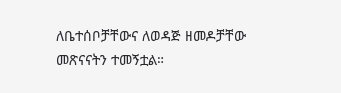ለቤተሰቦቻቸውና ለወዳጅ ዘመዶቻቸው መጽናናትን ተመኝቷል።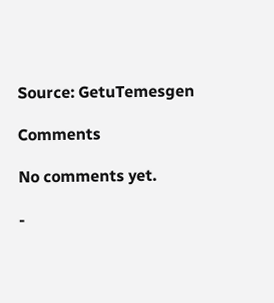Source: GetuTemesgen

Comments

No comments yet.

-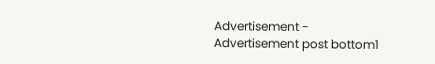Advertisement -
Advertisement post bottom1